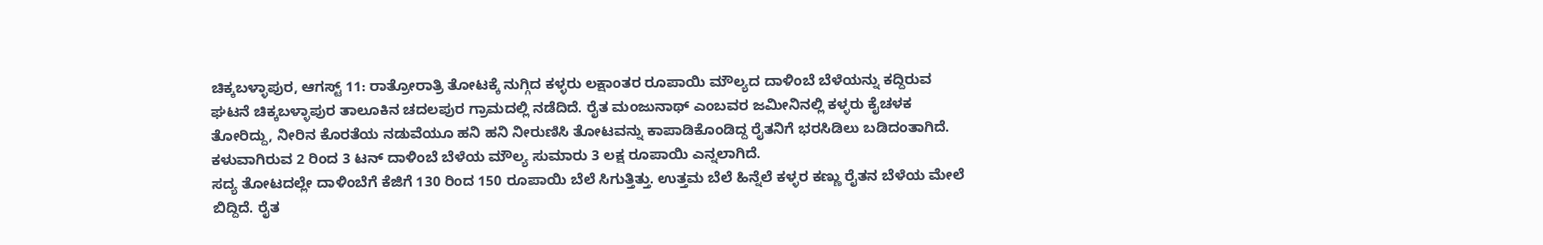ಚಿಕ್ಕಬಳ್ಳಾಪುರ, ಆಗಸ್ಟ್ 11: ರಾತ್ರೋರಾತ್ರಿ ತೋಟಕ್ಕೆ ನುಗ್ಗಿದ ಕಳ್ಳರು ಲಕ್ಷಾಂತರ ರೂಪಾಯಿ ಮೌಲ್ಯದ ದಾಳಿಂಬೆ ಬೆಳೆಯನ್ನು ಕದ್ದಿರುವ ಘಟನೆ ಚಿಕ್ಕಬಳ್ಳಾಪುರ ತಾಲೂಕಿನ ಚದಲಪುರ ಗ್ರಾಮದಲ್ಲಿ ನಡೆದಿದೆ. ರೈತ ಮಂಜುನಾಥ್ ಎಂಬವರ ಜಮೀನಿನಲ್ಲಿ ಕಳ್ಳರು ಕೈಚಳಕ ತೋರಿದ್ದು, ನೀರಿನ ಕೊರತೆಯ ನಡುವೆಯೂ ಹನಿ ಹನಿ ನೀರುಣಿಸಿ ತೋಟವನ್ನು ಕಾಪಾಡಿಕೊಂಡಿದ್ದ ರೈತನಿಗೆ ಭರಸಿಡಿಲು ಬಡಿದಂತಾಗಿದೆ. ಕಳುವಾಗಿರುವ 2 ರಿಂದ 3 ಟನ್ ದಾಳಿಂಬೆ ಬೆಳೆಯ ಮೌಲ್ಯ ಸುಮಾರು 3 ಲಕ್ಷ ರೂಪಾಯಿ ಎನ್ನಲಾಗಿದೆ.
ಸದ್ಯ ತೋಟದಲ್ಲೇ ದಾಳಿಂಬೆಗೆ ಕೆಜಿಗೆ 130 ರಿಂದ 150 ರೂಪಾಯಿ ಬೆಲೆ ಸಿಗುತ್ತಿತ್ತು. ಉತ್ತಮ ಬೆಲೆ ಹಿನ್ನೆಲೆ ಕಳ್ಳರ ಕಣ್ಣು ರೈತನ ಬೆಳೆಯ ಮೇಲೆ ಬಿದ್ದಿದೆ. ರೈತ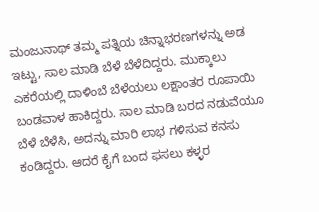ಮಂಜುನಾಥ್ ತಮ್ಮ ಪತ್ನಿಯ ಚಿನ್ನಾಭರಣಗಳನ್ನು ಅಡ ಇಟ್ಟು, ಸಾಲ ಮಾಡಿ ಬೆಳೆ ಬೆಳೆದಿದ್ದರು. ಮುಕ್ಕಾಲು ಎಕರೆಯಲ್ಲಿ ದಾಳಿಂಬೆ ಬೆಳೆಯಲು ಲಕ್ಷಾಂತರ ರೂಪಾಯಿ ಬಂಡವಾಳ ಹಾಕಿದ್ದರು. ಸಾಲ ಮಾಡಿ ಬರದ ನಡುವೆಯೂ ಬೆಳೆ ಬೆಳೆಸಿ, ಅದನ್ನು ಮಾರಿ ಲಾಭ ಗಳಿಸುವ ಕನಸು ಕಂಡಿದ್ದರು. ಆದರೆ ಕೈಗೆ ಬಂದ ಫಸಲು ಕಳ್ಳರ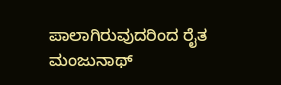ಪಾಲಾಗಿರುವುದರಿಂದ ರೈತ ಮಂಜುನಾಥ್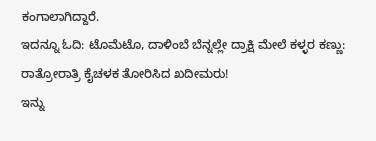ಕಂಗಾಲಾಗಿದ್ದಾರೆ.
ಇದನ್ನೂ ಓದಿ: ಟೊಮೆಟೊ, ದಾಳಿಂಬೆ ಬೆನ್ನಲ್ಲೇ ದ್ರಾಕ್ಷಿ ಮೇಲೆ ಕಳ್ಳರ ಕಣ್ಣು: ರಾತ್ರೋರಾತ್ರಿ ಕೈಚಳಕ ತೋರಿಸಿದ ಖದೀಮರು!
ಇನ್ನು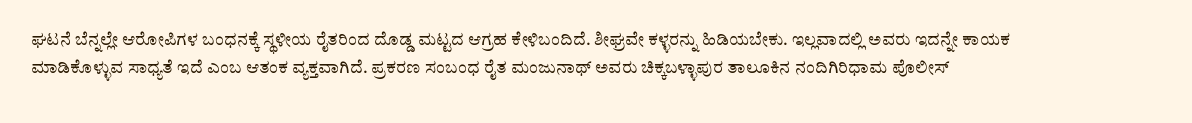ಘಟನೆ ಬೆನ್ನಲ್ಲೇ ಆರೋಪಿಗಳ ಬಂಧನಕ್ಕೆ ಸ್ಥಳೀಯ ರೈತರಿಂದ ದೊಡ್ಡ ಮಟ್ಟದ ಆಗ್ರಹ ಕೇಳಿಬಂದಿದೆ. ಶೀಘ್ರವೇ ಕಳ್ಳರನ್ನು ಹಿಡಿಯಬೇಕು. ಇಲ್ಲವಾದಲ್ಲಿ ಅವರು ಇದನ್ನೇ ಕಾಯಕ ಮಾಡಿಕೊಳ್ಳುವ ಸಾಧ್ಯತೆ ಇದೆ ಎಂಬ ಆತಂಕ ವ್ಯಕ್ತವಾಗಿದೆ. ಪ್ರಕರಣ ಸಂಬಂಧ ರೈತ ಮಂಜುನಾಥ್ ಅವರು ಚಿಕ್ಕಬಳ್ಳಾಪುರ ತಾಲೂಕಿನ ನಂದಿಗಿರಿಧಾಮ ಪೊಲೀಸ್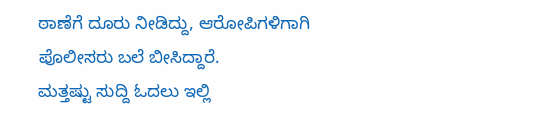ಠಾಣೆಗೆ ದೂರು ನೀಡಿದ್ದು, ಆರೋಪಿಗಳಿಗಾಗಿ ಪೊಲೀಸರು ಬಲೆ ಬೀಸಿದ್ದಾರೆ.
ಮತ್ತಷ್ಟು ಸುದ್ದಿ ಓದಲು ಇಲ್ಲಿ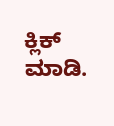ಕ್ಲಿಕ್ ಮಾಡಿ.